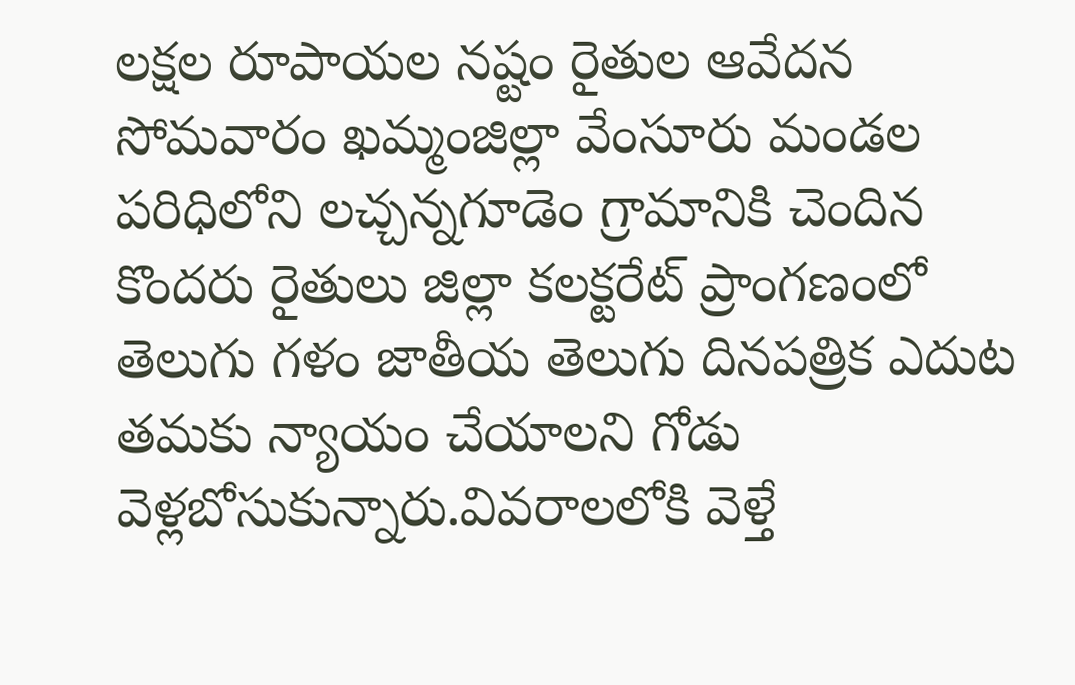లక్షల రూపాయల నష్టం రైతుల ఆవేదన
సోమవారం ఖమ్మంజిల్లా వేంసూరు మండల పరిధిలోని లచ్చన్నగూడెం గ్రామానికి చెందిన కొందరు రైతులు జిల్లా కలక్టరేట్ ప్రాంగణంలో తెలుగు గళం జాతీయ తెలుగు దినపత్రిక ఎదుట తమకు న్యాయం చేయాలని గోడు వెళ్లబోసుకున్నారు.వివరాలలోకి వెళ్తే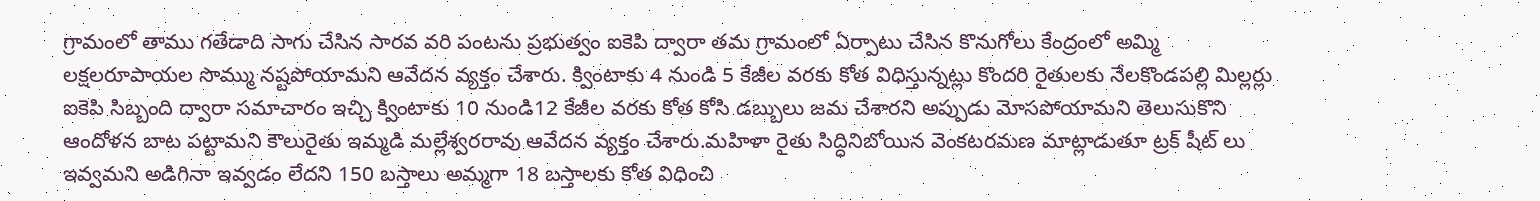గ్రామంలో తాము గతేడాది సాగు చేసిన సారవ వరి పంటను ప్రభుత్వం ఐకెపి ద్వారా తమ గ్రామంలో ఏర్పాటు చేసిన కొనుగోలు కేంద్రంలో అమ్మి లక్షలరూపాయల సొమ్ము నష్టపోయామని ఆవేదన వ్యక్తం చేశారు. క్వింటాకు 4 నుండి 5 కేజీల వరకు కోత విధిస్తున్నట్లు కొందరి రైతులకు నేలకొండపల్లి మిల్లర్లు ఐకెపి సిబ్బంది ద్వారా సమాచారం ఇచ్చి క్వింటాకు 10 నుండి12 కేజీల వరకు కోత కోసి డబ్బులు జమ చేశారని అప్పుడు మోసపోయామని తెలుసుకొని ఆందోళన బాట పట్టామని కౌలురైతు ఇమ్మడి మల్లేశ్వరరావు ఆవేదన వ్యక్తం చేశారు.మహిళా రైతు సిద్ధినిబోయిన వెంకటరమణ మాట్లాడుతూ ట్రక్ షీట్ లు ఇవ్వమని అడిగినా ఇవ్వడం లేదని 150 బస్తాలు అమ్మగా 18 బస్తాలకు కోత విధించి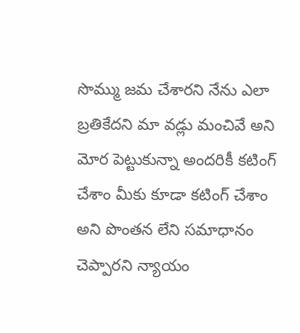సొమ్ము జమ చేశారని నేను ఎలా బ్రతికేదని మా వడ్లు మంచివే అని మోర పెట్టుకున్నా అందరికీ కటింగ్ చేశాం మీకు కూడా కటింగ్ చేశాం అని పొంతన లేని సమాధానం చెప్పారని న్యాయం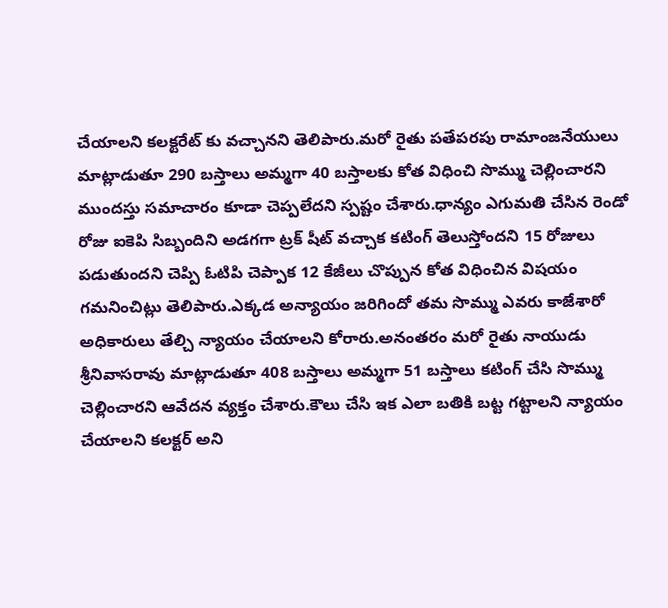చేయాలని కలక్టరేట్ కు వచ్చానని తెలిపారు.మరో రైతు పతేపరపు రామాంజనేయులు మాట్లాడుతూ 290 బస్తాలు అమ్మగా 40 బస్తాలకు కోత విధించి సొమ్ము చెల్లించారని ముందస్తు సమాచారం కూడా చెప్పలేదని స్పష్టం చేశారు.ధాన్యం ఎగుమతి చేసిన రెండో రోజు ఐకెపి సిబ్బందిని అడగగా ట్రక్ షీట్ వచ్చాక కటింగ్ తెలుస్తోందని 15 రోజులు పడుతుందని చెప్పి ఓటిపి చెప్పాక 12 కేజీలు చొప్పున కోత విధించిన విషయం గమనించిట్లు తెలిపారు.ఎక్కడ అన్యాయం జరిగిందో తమ సొమ్ము ఎవరు కాజేశారో అధికారులు తేల్చి న్యాయం చేయాలని కోరారు.అనంతరం మరో రైతు నాయుడు శ్రీనివాసరావు మాట్లాడుతూ 408 బస్తాలు అమ్మగా 51 బస్తాలు కటింగ్ చేసి సొమ్ము చెల్లించారని ఆవేదన వ్యక్తం చేశారు.కౌలు చేసి ఇక ఎలా బతికి బట్ట గట్టాలని న్యాయం చేయాలని కలక్టర్ అని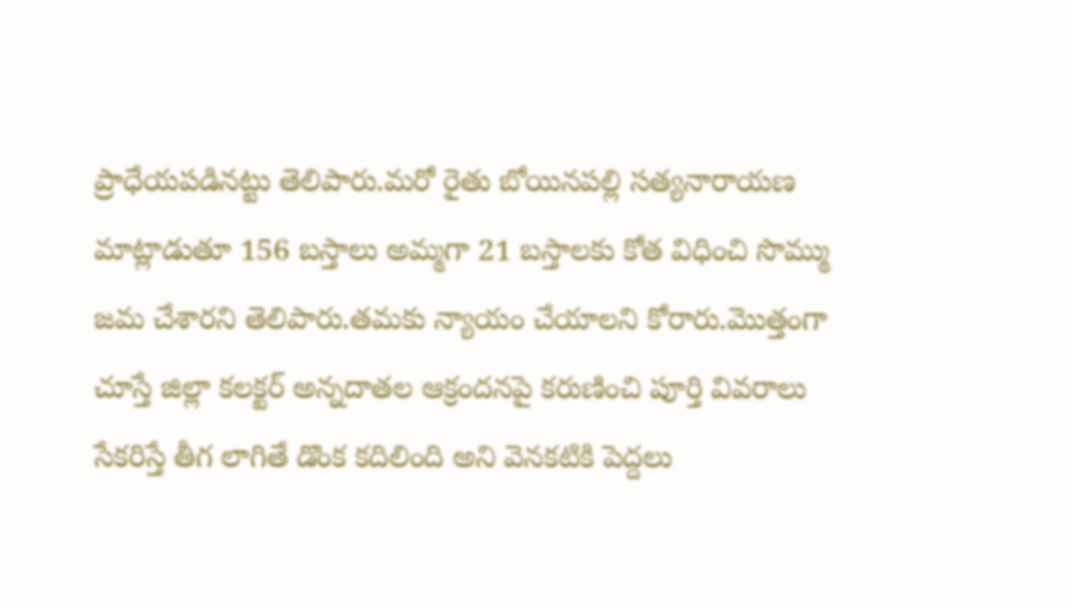ప్రాధేయపడినట్టు తెలిపారు.మరో రైతు బోయినపల్లి సత్యనారాయణ మాట్లాడుతూ 156 బస్తాలు అమ్మగా 21 బస్తాలకు కోత విధించి సొమ్ము జమ చేశారని తెలిపారు.తమకు న్యాయం చేయాలని కోరారు.మొత్తంగా చూస్తే జిల్లా కలక్టర్ అన్నదాతల ఆక్రందనపై కరుణించి పూర్తి వివరాలు సేకరిస్తే తీగ లాగితే డొంక కదిలింది అని వెనకటికి పెద్దలు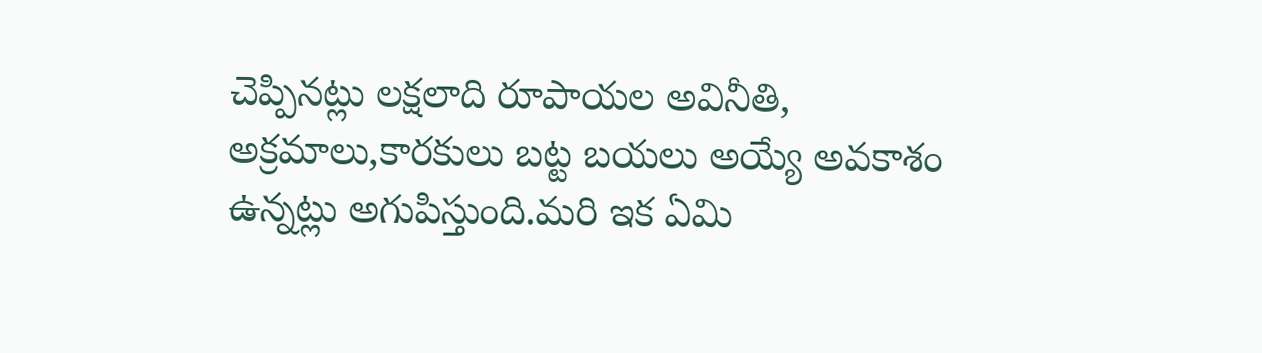చెప్పినట్లు లక్షలాది రూపాయల అవినీతి, అక్రమాలు,కారకులు బట్ట బయలు అయ్యే అవకాశం ఉన్నట్లు అగుపిస్తుంది.మరి ఇక ఏమి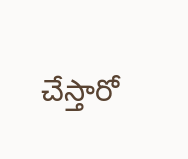చేస్తారో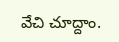వేచి చూద్దాం.